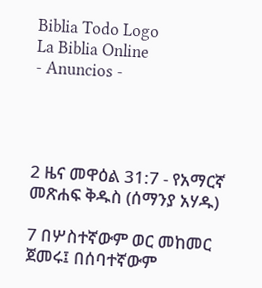Biblia Todo Logo
La Biblia Online
- Anuncios -




2 ዜና መዋዕል 31:7 - የአማርኛ መጽሐፍ ቅዱስ (ሰማንያ አሃዱ)

7 በሦስተኛውም ወር መከመር ጀመሩ፤ በሰባተኛውም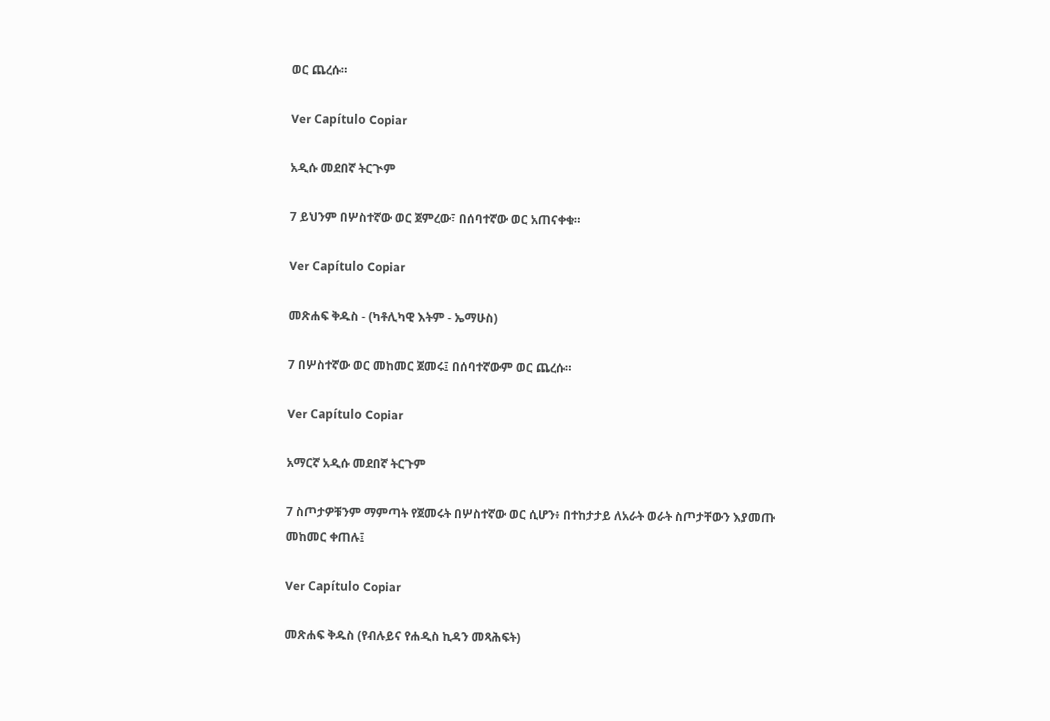ወር ጨረሱ።

Ver Capítulo Copiar

አዲሱ መደበኛ ትርጒም

7 ይህንም በሦስተኛው ወር ጀምረው፣ በሰባተኛው ወር አጠናቀቁ።

Ver Capítulo Copiar

መጽሐፍ ቅዱስ - (ካቶሊካዊ እትም - ኤማሁስ)

7 በሦስተኛው ወር መከመር ጀመሩ፤ በሰባተኛውም ወር ጨረሱ።

Ver Capítulo Copiar

አማርኛ አዲሱ መደበኛ ትርጉም

7 ስጦታዎቹንም ማምጣት የጀመሩት በሦስተኛው ወር ሲሆን፥ በተከታታይ ለአራት ወራት ስጦታቸውን እያመጡ መከመር ቀጠሉ፤

Ver Capítulo Copiar

መጽሐፍ ቅዱስ (የብሉይና የሐዲስ ኪዳን መጻሕፍት)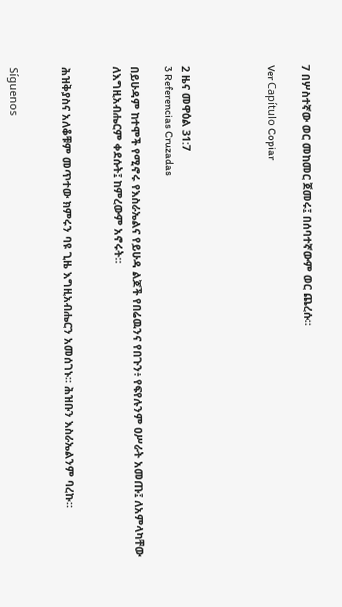7 በሦስተኛው ወር መከመር ጀመሩ፤ በሰባተኛውም ወር ጨረሱ።

Ver Capítulo Copiar




2 ዜና መዋዕል 31:7
3 Referencias Cruzadas

በይሁዳም ከተሞች የሚኖሩ የእስራኤልና የይሁዳ ልጆች የበሬዉንና የበጉን፥ የፍየሉንም ዐሥራት አመጡ፤ ለአምላካቸው ለእግዚአብሔርም ቀደሱት፤ ከምረውም አኖሩት።


ሕዝቅያስና አለቆቹም መጥተው ክምሩን ባዩ ጊዜ እግዚአብሔርን አመሰገኑ። ሕዝቡን እስራኤልንም ባረኩ።


Síguenos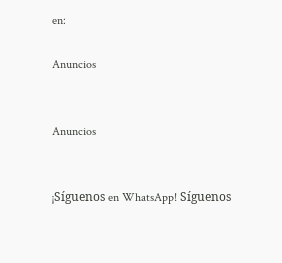en:

Anuncios


Anuncios


¡Síguenos en WhatsApp! Síguenos